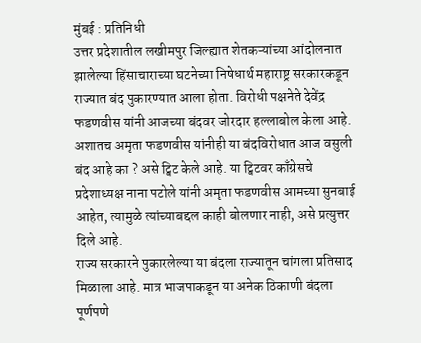मुंबई : प्रतिनिधी
उत्तर प्रदेशातील लखीमपुर जिल्ह्यात शेतकऱ्यांच्या आंदोलनात झालेल्या हिंसाचाराच्या घटनेच्या निषेधार्थ महाराष्ट्र सरकारकडून राज्यात बंद पुकारण्यात आला होता. विरोधी पक्षनेते देवेंद्र फडणवीस यांनी आजच्या बंदवर जोरदार हल्लाबोल केला आहे. अशातच अमृता फडणवीस यांनीही या बंदविरोधात आज वसुली बंद आहे का ? असे ट्विट केले आहे. या ट्विटवर काँग्रेसचे प्रदेशाध्यक्ष नाना पटोले यांनी अमृता फडणवीस आमच्या सुनबाई आहेत, त्यामुळे त्यांच्याबद्दल काही बोलणार नाही, असे प्रत्युत्तर दिले आहे.
राज्य सरकारने पुकारलेल्या या बंदला राज्यातून चांगला प्रतिसाद मिळाला आहे. मात्र भाजपाकडून या अनेक ठिकाणी बंदला पूर्णपणे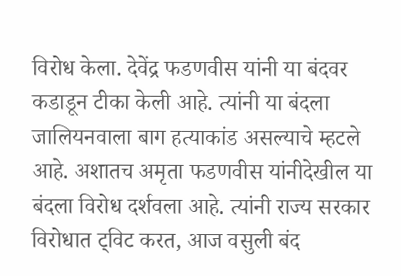विरोध केला. देवेंद्र फडणवीस यांनी या बंदवर कडाडून टीका केली आहे. त्यांनी या बंदला जालियनवाला बाग हत्याकांड असल्याचे म्हटले आहे. अशातच अमृता फडणवीस यांनीदेखील या बंदला विरोध दर्शवला आहे. त्यांनी राज्य सरकार विरोधात ट्विट करत, आज वसुली बंद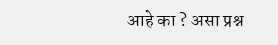आहे का ? असा प्रश्न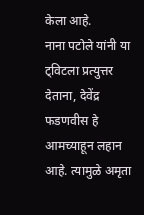केला आहे.
नाना पटोले यांनी या ट्विटला प्रत्युत्तर देताना, देवेंद्र फडणवीस हे आमच्याहून लहान आहे. त्यामुळे अमृता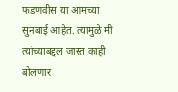फडणवीस या आमच्या सुनबाई आहेत. त्यामुळे मी त्यांच्याबद्दल जास्त काही बोलणार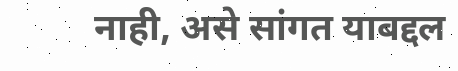नाही, असे सांगत याबद्दल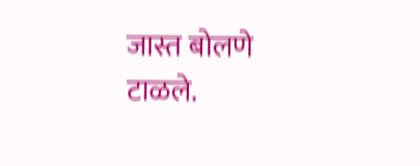जास्त बोलणे टाळले.